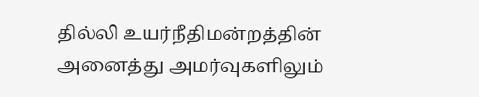தில்லி உயர்நீதிமன்றத்தின் அனைத்து அமர்வுகளிலும்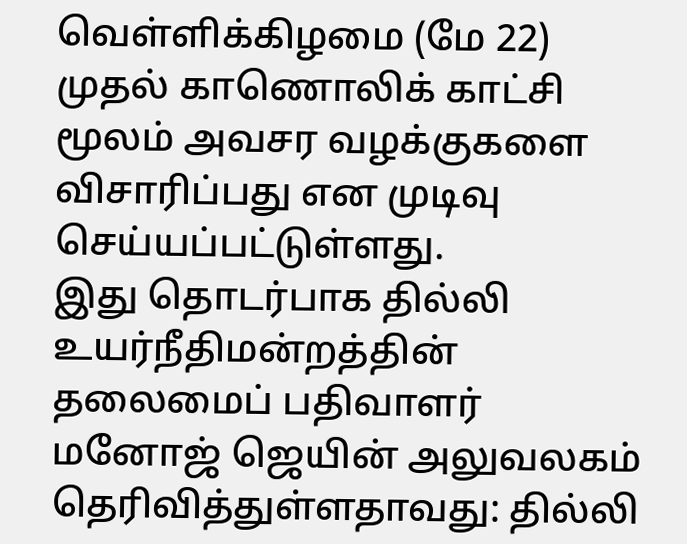வெள்ளிக்கிழமை (மே 22) முதல் காணொலிக் காட்சி மூலம் அவசர வழக்குகளை விசாரிப்பது என முடிவு செய்யப்பட்டுள்ளது.
இது தொடர்பாக தில்லி உயர்நீதிமன்றத்தின் தலைமைப் பதிவாளர் மனோஜ் ஜெயின் அலுவலகம் தெரிவித்துள்ளதாவது: தில்லி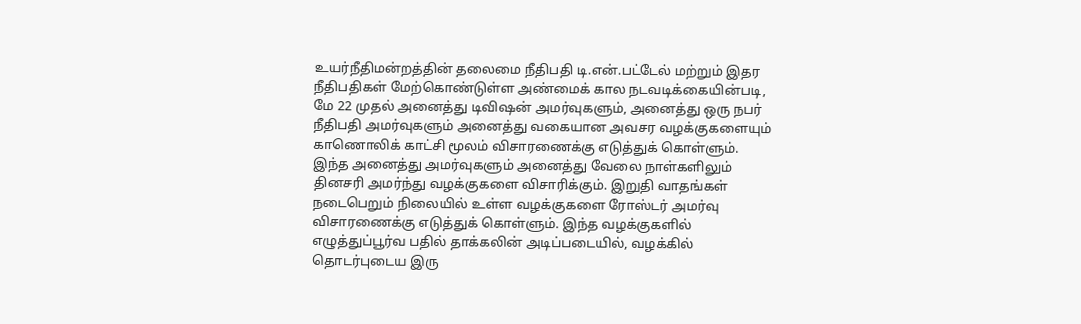உயர்நீதிமன்றத்தின் தலைமை நீதிபதி டி.என்.பட்டேல் மற்றும் இதர நீதிபதிகள் மேற்கொண்டுள்ள அண்மைக் கால நடவடிக்கையின்படி, மே 22 முதல் அனைத்து டிவிஷன் அமர்வுகளும், அனைத்து ஒரு நபர் நீதிபதி அமர்வுகளும் அனைத்து வகையான அவசர வழக்குகளையும் காணொலிக் காட்சி மூலம் விசாரணைக்கு எடுத்துக் கொள்ளும். இந்த அனைத்து அமர்வுகளும் அனைத்து வேலை நாள்களிலும் தினசரி அமர்ந்து வழக்குகளை விசாரிக்கும். இறுதி வாதங்கள் நடைபெறும் நிலையில் உள்ள வழக்குகளை ரோஸ்டர் அமர்வு விசாரணைக்கு எடுத்துக் கொள்ளும். இந்த வழக்குகளில் எழுத்துப்பூர்வ பதில் தாக்கலின் அடிப்படையில், வழக்கில் தொடர்புடைய இரு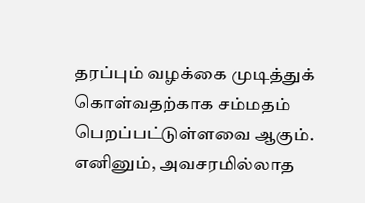தரப்பும் வழக்கை முடித்துக் கொள்வதற்காக சம்மதம் பெறப்பட்டுள்ளவை ஆகும். எனினும், அவசரமில்லாத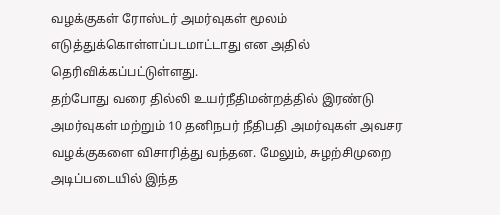வழக்குகள் ரோஸ்டர் அமர்வுகள் மூலம் எடுத்துக்கொள்ளப்படமாட்டாது என அதில் தெரிவிக்கப்பட்டுள்ளது.
தற்போது வரை தில்லி உயர்நீதிமன்றத்தில் இரண்டு அமர்வுகள் மற்றும் 10 தனிநபர் நீதிபதி அமர்வுகள் அவசர வழக்குகளை விசாரித்து வந்தன. மேலும், சுழற்சிமுறை அடிப்படையில் இந்த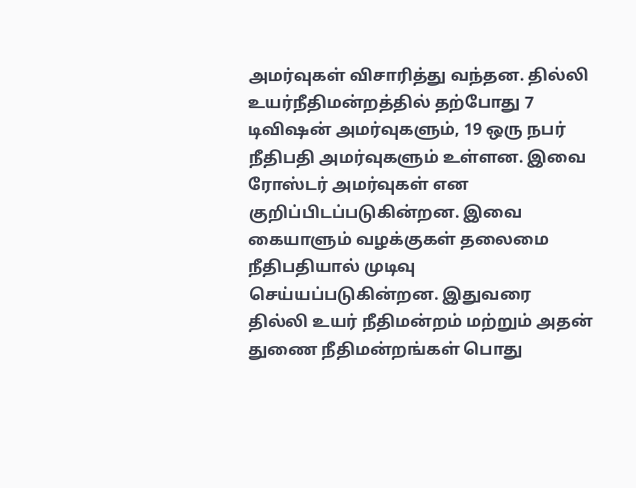அமர்வுகள் விசாரித்து வந்தன. தில்லி உயர்நீதிமன்றத்தில் தற்போது 7 டிவிஷன் அமர்வுகளும், 19 ஒரு நபர் நீதிபதி அமர்வுகளும் உள்ளன. இவை ரோஸ்டர் அமர்வுகள் என குறிப்பிடப்படுகின்றன. இவை கையாளும் வழக்குகள் தலைமை நீதிபதியால் முடிவு செய்யப்படுகின்றன. இதுவரை தில்லி உயர் நீதிமன்றம் மற்றும் அதன் துணை நீதிமன்றங்கள் பொது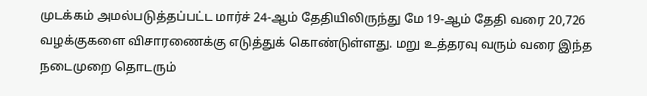முடக்கம் அமல்படுத்தப்பட்ட மார்ச் 24-ஆம் தேதியிலிருந்து மே 19-ஆம் தேதி வரை 20,726 வழக்குகளை விசாரணைக்கு எடுத்துக் கொண்டுள்ளது. மறு உத்தரவு வரும் வரை இந்த நடைமுறை தொடரும்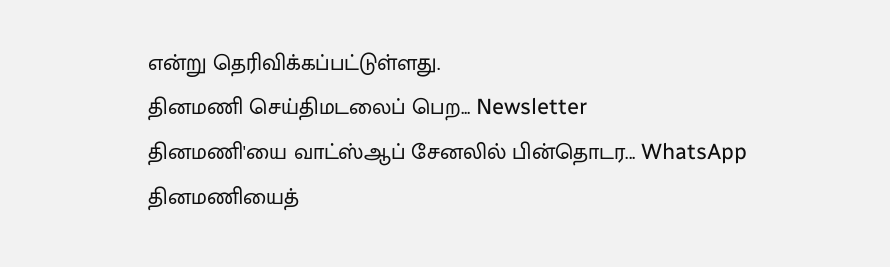என்று தெரிவிக்கப்பட்டுள்ளது.
தினமணி செய்திமடலைப் பெற... Newsletter
தினமணி'யை வாட்ஸ்ஆப் சேனலில் பின்தொடர... WhatsApp
தினமணியைத்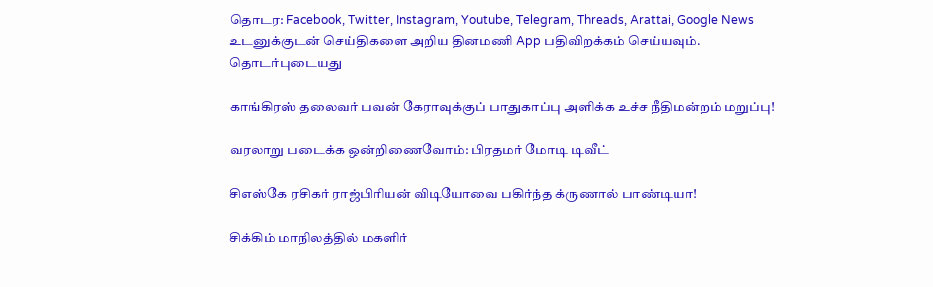தொடர: Facebook, Twitter, Instagram, Youtube, Telegram, Threads, Arattai, Google News
உடனுக்குடன் செய்திகளை அறிய தினமணி App பதிவிறக்கம் செய்யவும்.
தொடர்புடையது

காங்கிரஸ் தலைவர் பவன் கேராவுக்குப் பாதுகாப்பு அளிக்க உச்ச நீதிமன்றம் மறுப்பு!

வரலாறு படைக்க ஒன்றிணைவோம்: பிரதமர் மோடி டிவீட்

சிஎஸ்கே ரசிகர் ராஜ்பிரியன் விடியோவை பகிர்ந்த க்ருணால் பாண்டியா!

சிக்கிம் மாநிலத்தில் மகளிர்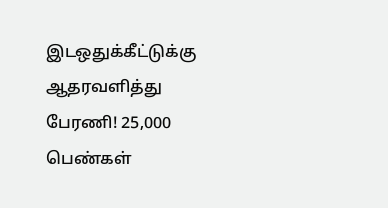இடஒதுக்கீட்டுக்கு ஆதரவளித்து பேரணி! 25,000 பெண்கள்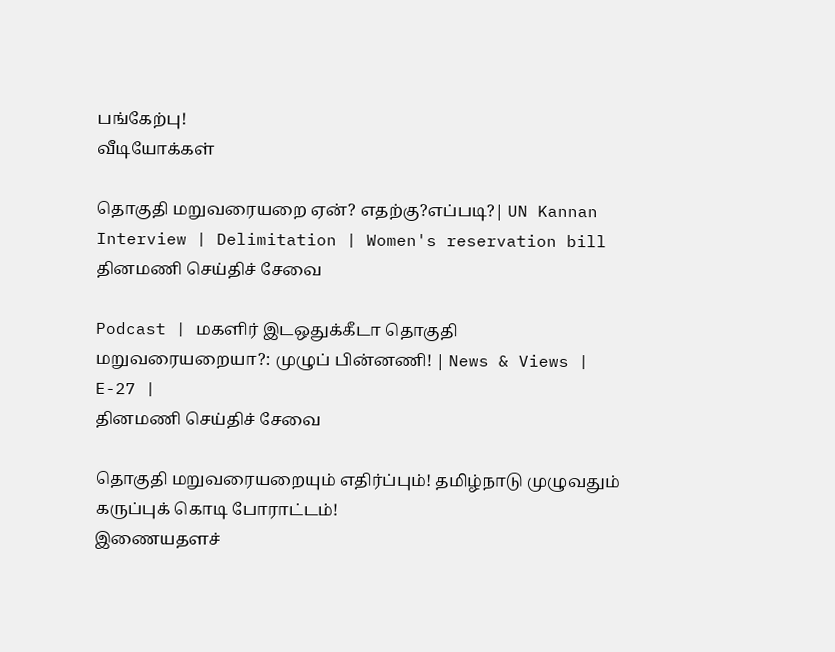பங்கேற்பு!
வீடியோக்கள்

தொகுதி மறுவரையறை ஏன்? எதற்கு?எப்படி?| UN Kannan Interview | Delimitation | Women's reservation bill
தினமணி செய்திச் சேவை

Podcast | மகளிர் இடஒதுக்கீடா தொகுதி மறுவரையறையா?: முழுப் பின்னணி! | News & Views | E-27 |
தினமணி செய்திச் சேவை

தொகுதி மறுவரையறையும் எதிர்ப்பும்! தமிழ்நாடு முழுவதும் கருப்புக் கொடி போராட்டம்!
இணையதளச்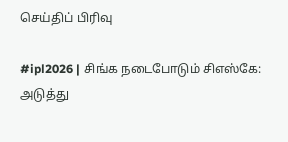செய்திப் பிரிவு

#ipl2026 | சிங்க நடைபோடும் சிஎஸ்கே: அடுத்து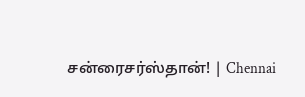சன்ரைசர்ஸ்தான்! | Chennai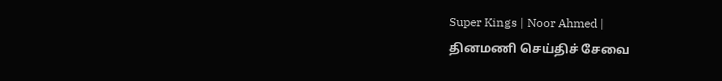Super Kings | Noor Ahmed |
தினமணி செய்திச் சேவை